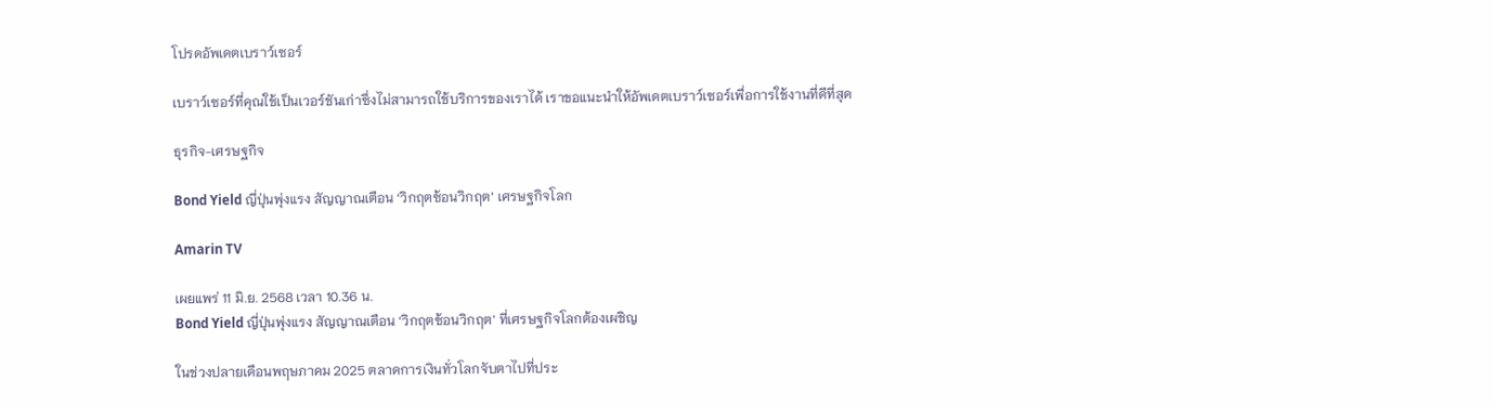โปรดอัพเดตเบราว์เซอร์

เบราว์เซอร์ที่คุณใช้เป็นเวอร์ชันเก่าซึ่งไม่สามารถใช้บริการของเราได้ เราขอแนะนำให้อัพเดตเบราว์เซอร์เพื่อการใช้งานที่ดีที่สุด

ธุรกิจ-เศรษฐกิจ

Bond Yield ญี่ปุ่นพุ่งแรง สัญญาณเตือน ‘วิกฤตซ้อนวิกฤต’ เศรษฐกิจโลก

Amarin TV

เผยแพร่ 11 มิ.ย. 2568 เวลา 10.36 น.
Bond Yield ญี่ปุ่นพุ่งแรง สัญญาณเตือน ‘วิกฤตซ้อนวิกฤต’ ที่เศรษฐกิจโลกต้องเผชิญ

ในช่วงปลายเดือนพฤษภาคม 2025 ตลาดการเงินทั่วโลกจับตาไปที่ประ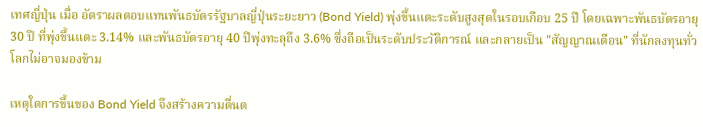เทศญี่ปุ่น เมื่อ อัตราผลตอบแทนพันธบัตรรัฐบาลญี่ปุ่นระยะยาว (Bond Yield) พุ่งขึ้นแตะระดับสูงสุดในรอบเกือบ 25 ปี โดยเฉพาะพันธบัตรอายุ 30 ปี ที่พุ่งขึ้นแตะ 3.14% และพันธบัตรอายุ 40 ปีพุ่งทะลุถึง 3.6% ซึ่งถือเป็นระดับประวัติการณ์ และกลายเป็น "สัญญาณเตือน" ที่นักลงทุนทั่วโลกไม่อาจมองข้าม

เหตุใดการขึ้นของ Bond Yield จึงสร้างความตื่นต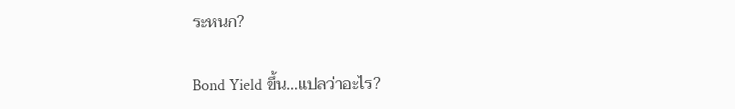ระหนก?

Bond Yield ขึ้น…แปลว่าอะไร?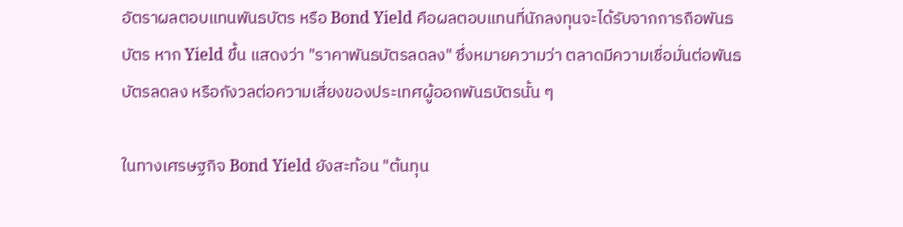อัตราผลตอบแทนพันธบัตร หรือ Bond Yield คือผลตอบแทนที่นักลงทุนจะได้รับจากการถือพันธบัตร หาก Yield ขึ้น แสดงว่า "ราคาพันธบัตรลดลง" ซึ่งหมายความว่า ตลาดมีความเชื่อมั่นต่อพันธบัตรลดลง หรือกังวลต่อความเสี่ยงของประเทศผู้ออกพันธบัตรนั้น ๆ

ในทางเศรษฐกิจ Bond Yield ยังสะท้อน "ต้นทุน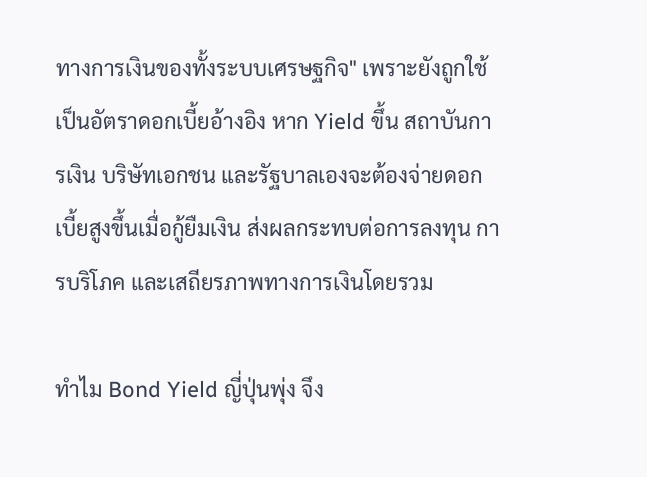ทางการเงินของทั้งระบบเศรษฐกิจ" เพราะยังถูกใช้เป็นอัตราดอกเบี้ยอ้างอิง หาก Yield ขึ้น สถาบันการเงิน บริษัทเอกชน และรัฐบาลเองจะต้องจ่ายดอกเบี้ยสูงขึ้นเมื่อกู้ยืมเงิน ส่งผลกระทบต่อการลงทุน การบริโภค และเสถียรภาพทางการเงินโดยรวม

ทำไม Bond Yield ญี่ปุ่นพุ่ง จึง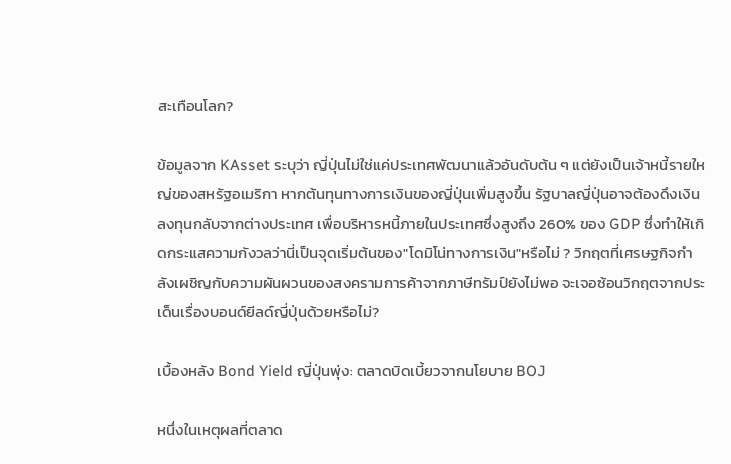สะเทือนโลก?

ข้อมูลจาก KAsset ระบุว่า ญี่ปุ่นไม่ใช่แค่ประเทศพัฒนาแล้วอันดับต้น ๆ แต่ยังเป็นเจ้าหนี้รายใหญ่ของสหรัฐอเมริกา หากต้นทุนทางการเงินของญี่ปุ่นเพิ่มสูงขึ้น รัฐบาลญี่ปุ่นอาจต้องดึงเงินลงทุนกลับจากต่างประเทศ เพื่อบริหารหนี้ภายในประเทศซึ่งสูงถึง 260% ของ GDP ซึ่งทำให้เกิดกระแสความกังวลว่านี่เป็นจุดเริ่มต้นของ"โดมิโน่ทางการเงิน"หรือไม่ ? วิกฤตที่เศรษฐกิจกำลังเผชิญกับความผันผวนของสงครามการค้าจากภาษีทรัมป์ยังไม่พอ จะเจอซ้อนวิกฤตจากประเด็นเรื่องบอนด์ยีลด์ญี่ปุ่นด้วยหรือไม่?

เบื้องหลัง Bond Yield ญี่ปุ่นพุ่ง: ตลาดบิดเบี้ยวจากนโยบาย BOJ

หนึ่งในเหตุผลที่ตลาด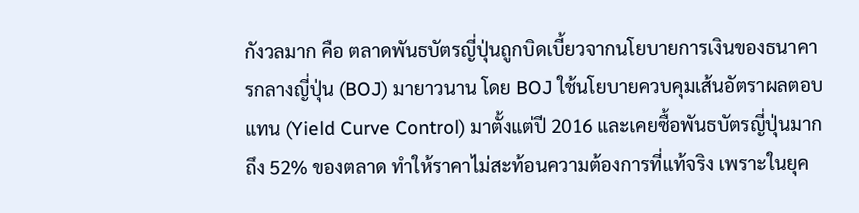กังวลมาก คือ ตลาดพันธบัตรญี่ปุ่นถูกบิดเบี้ยวจากนโยบายการเงินของธนาคารกลางญี่ปุ่น (BOJ) มายาวนาน โดย BOJ ใช้นโยบายควบคุมเส้นอัตราผลตอบแทน (Yield Curve Control) มาตั้งแต่ปี 2016 และเคยซื้อพันธบัตรญี่ปุ่นมากถึง 52% ของตลาด ทำให้ราคาไม่สะท้อนความต้องการที่แท้จริง เพราะในยุค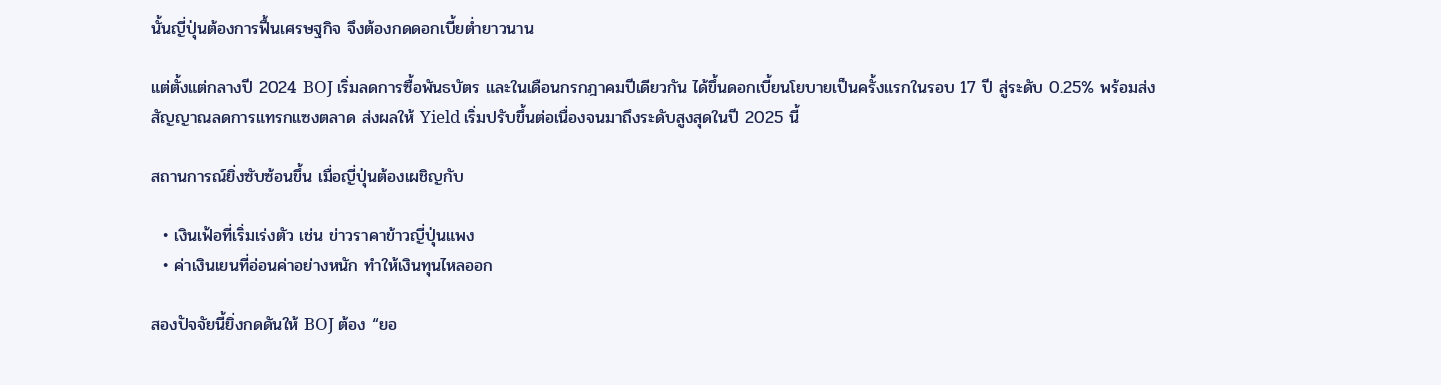นั้นญี่ปุ่นต้องการฟื้นเศรษฐกิจ จึงต้องกดดอกเบี้ยต่ำยาวนาน

แต่ตั้งแต่กลางปี 2024 BOJ เริ่มลดการซื้อพันธบัตร และในเดือนกรกฎาคมปีเดียวกัน ได้ขึ้นดอกเบี้ยนโยบายเป็นครั้งแรกในรอบ 17 ปี สู่ระดับ 0.25% พร้อมส่งสัญญาณลดการแทรกแซงตลาด ส่งผลให้ Yield เริ่มปรับขึ้นต่อเนื่องจนมาถึงระดับสูงสุดในปี 2025 นี้

สถานการณ์ยิ่งซับซ้อนขึ้น เมื่อญี่ปุ่นต้องเผชิญกับ

  • เงินเฟ้อที่เริ่มเร่งตัว เช่น ข่าวราคาข้าวญี่ปุ่นแพง
  • ค่าเงินเยนที่อ่อนค่าอย่างหนัก ทำให้เงินทุนไหลออก

สองปัจจัยนี้ยิ่งกดดันให้ BOJ ต้อง “ยอ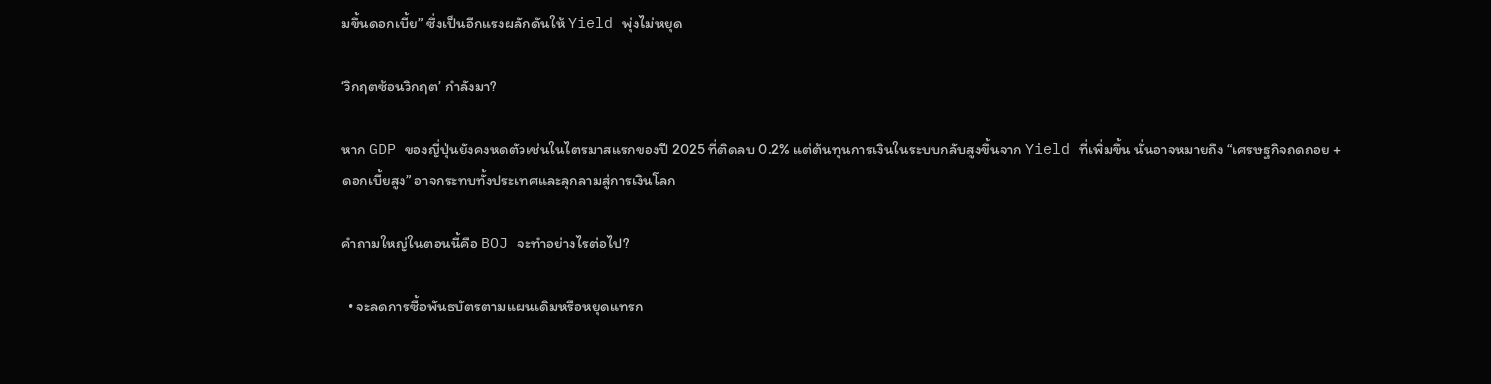มขึ้นดอกเบี้ย” ซึ่งเป็นอีกแรงผลักดันให้ Yield พุ่งไม่หยุด

‘วิกฤตซ้อนวิกฤต’ กำลังมา?

หาก GDP ของญี่ปุ่นยังคงหดตัวเช่นในไตรมาสแรกของปี 2025 ที่ติดลบ 0.2% แต่ต้นทุนการเงินในระบบกลับสูงขึ้นจาก Yield ที่เพิ่มขึ้น นั่นอาจหมายถึง “เศรษฐกิจถดถอย + ดอกเบี้ยสูง” อาจกระทบทั้งประเทศและลุกลามสู่การเงินโลก

คำถามใหญ่ในตอนนี้คือ BOJ จะทำอย่างไรต่อไป?

  • จะลดการซื้อพันธบัตรตามแผนเดิมหรือหยุดแทรก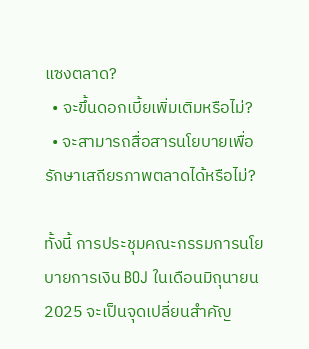แซงตลาด?
  • จะขึ้นดอกเบี้ยเพิ่มเติมหรือไม่?
  • จะสามารถสื่อสารนโยบายเพื่อรักษาเสถียรภาพตลาดได้หรือไม่?

ทั้งนี้ การประชุมคณะกรรมการนโยบายการเงิน BOJ ในเดือนมิถุนายน 2025 จะเป็นจุดเปลี่ยนสำคัญ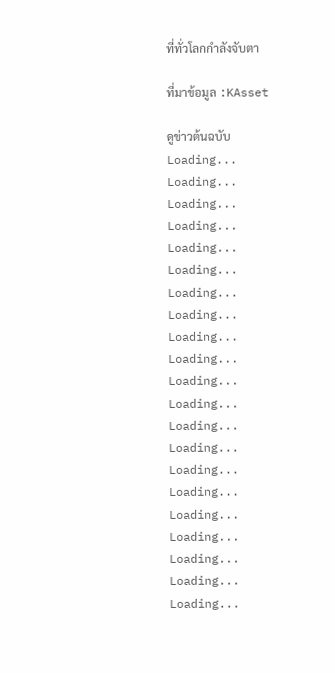ที่ทั่วโลกกำลังจับตา

ที่มาข้อมูล :KAsset

ดูข่าวต้นฉบับ
Loading...
Loading...
Loading...
Loading...
Loading...
Loading...
Loading...
Loading...
Loading...
Loading...
Loading...
Loading...
Loading...
Loading...
Loading...
Loading...
Loading...
Loading...
Loading...
Loading...
Loading...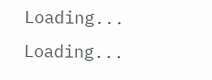Loading...
Loading...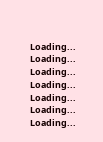Loading...
Loading...
Loading...
Loading...
Loading...
Loading...
Loading...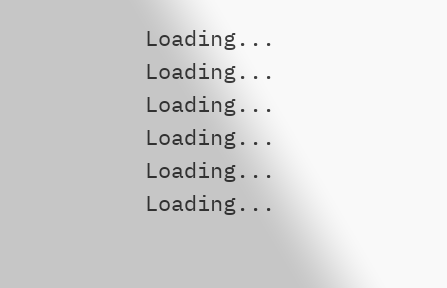Loading...
Loading...
Loading...
Loading...
Loading...
Loading...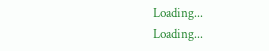Loading...
Loading...